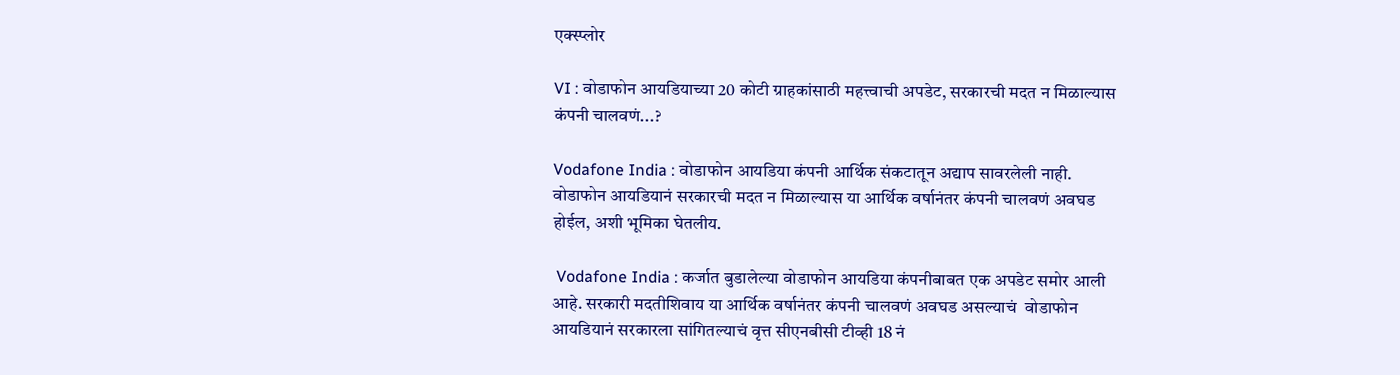एक्स्प्लोर

VI : वोडाफोन आयडियाच्या 20 कोटी ग्राहकांसाठी महत्त्वाची अपडेट, सरकारची मदत न मिळाल्यास कंपनी चालवणं...?

Vodafone India : वोडाफोन आयडिया कंपनी आर्थिक संकटातून अद्याप सावरलेली नाही. वोडाफोन आयडियानं सरकारची मदत न मिळाल्यास या आर्थिक वर्षानंतर कंपनी चालवणं अवघड होईल, अशी भूमिका घेतलीय.

 Vodafone India : कर्जात बुडालेल्या वोडाफोन आयडिया कंपनीबाबत एक अपडेट समोर आली आहे. सरकारी मदतीशिवाय या आर्थिक वर्षानंतर कंपनी चालवणं अवघड असल्याचं  वोडाफोन आयडियानं सरकारला सांगितल्याचं वृत्त सीएनबीसी टीव्ही 18 नं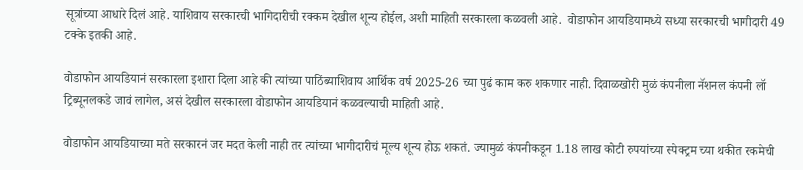सूत्रांच्या आधारे दिलं आहे. याशिवाय सरकारची भागिदारीची रक्कम देखील शून्य होईल, अशी माहिती सरकारला कळवली आहे.  वोडाफोन आयडियामध्ये सध्या सरकारची भागीदारी 49 टक्के इतकी आहे.

वोडाफोन आयडियानं सरकारला इशारा दिला आहे की त्यांच्या पाठिंब्याशिवाय आर्थिक वर्ष 2025-26 च्या पुढं काम करु शकणार नाही. दिवाळखोरी मुळं कंपनीला नॅशनल कंपनी लॉ ट्रिब्यूनलकडे जावं लागेल, असं देखील सरकारला वोडाफोन आयडियानं कळवल्याची माहिती आहे.

वोडाफोन आयडियाच्या मते सरकारनं जर मदत केली नाही तर त्यांच्या भागीदारीचं मूल्य शून्य होऊ शकतं. ज्यामुळं कंपनीकडून 1.18 लाख कोटी रुपयांच्या स्पेक्ट्रम च्या थकीत रकमेची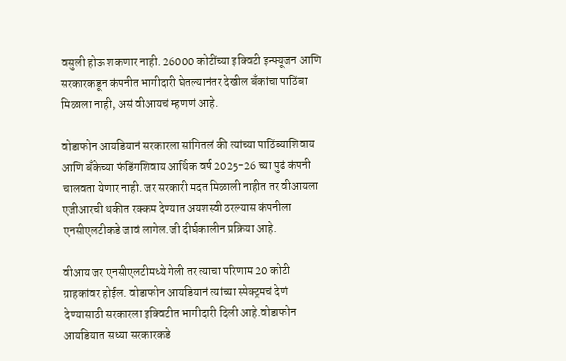वसुली होऊ शकणार नाही. 26000 कोटींच्या इक्विटी इन्फ्यूजन आणि सरकारकडून कंपनीत भागीदारी घेतल्यानंतर देखील बँकांचा पाठिंबा मिळाला नाही, असं वीआयचं म्हणणं आहे.

वोडाफोन आयडियानं सरकारला सांगितलं की त्यांच्या पाठिंब्याशिवाय आणि बँकेच्या फंडिंगशिवाय आर्थिक वर्ष 2025-26 च्या पुढं कंपनी चालवता येणार नाही. जर सरकारी मदत मिळाली नाहीत तर वीआयला एजीआरची थकीत रक्कम देण्यात अयशस्वी ठरल्यास कंपनीला  एनसीएलटीकडे जावं लागेल.जी दीर्घकालीन प्रक्रिया आहे.

वीआय जर एनसीएलटीमध्ये गेली तर त्याचा परिणाम 20 कोटी ग्राहकांवर होईल. वोडाफोन आयडियानं त्यांच्या स्पेक्ट्रमचं देणं देण्यासाठी सरकारला इक्विटीत भागीदारी दिली आहे.वोडाफोन आयडियात सध्या सरकारकडे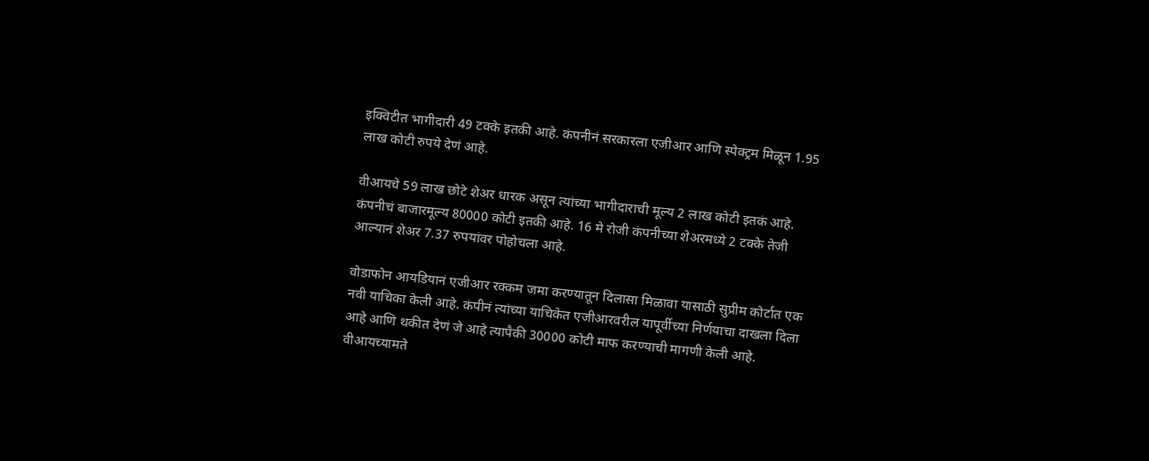इक्विटीत भागीदारी 49 टक्के इतकी आहे. कंपनीनं सरकारला एजीआर आणि स्पेक्ट्रम मिळून 1.95 लाख कोटी रुपये देणं आहे.

वीआयचे 59 लाख छोटे शेअर धारक असून त्यांच्या भागीदाराची मूल्य 2 लाख कोटी इतकं आहे. कंपनीचं बाजारमूल्य 80000 कोटी इतकी आहे. 16 मे रोजी कंपनीच्या शेअरमध्ये 2 टक्के तेजी आल्यानं शेअर 7.37 रुपयांवर पोहोचला आहे.

वोडाफोन आयडियानं एजीआर रक्कम जमा करण्यातून दिलासा मिळावा यासाठी सुप्रीम कोर्टात एक नवी याचिका केली आहे. कंपीनं त्यांच्या याचिकेत एजीआरवरील यापूर्वीच्या निर्णयाचा दाखला दिला आहे आणि थकीत देणं जे आहे त्यापैकी 30000 कोटी माफ करण्याची मागणी केली आहे. वीआयच्यामते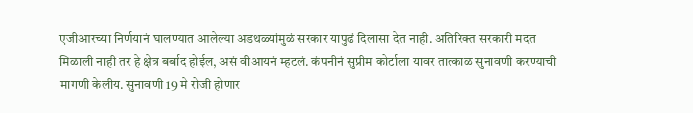एजीआरच्या निर्णयानं घालण्यात आलेल्या अडथळ्यांमुळं सरकार यापुढं दिलासा देत नाही. अतिरिक्त सरकारी मदत मिळाली नाही तर हे क्षेत्र बर्बाद होईल, असं वीआयनं म्हटलं. कंपनीनं सुप्रीम कोर्टाला यावर तात्काळ सुनावणी करण्याची मागणी केलीय. सुनावणी 19 मे रोजी होणार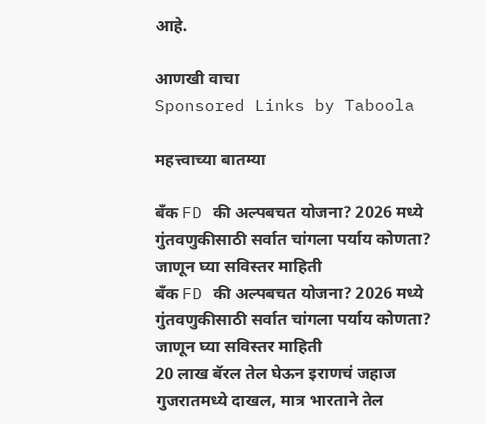आहे.

आणखी वाचा
Sponsored Links by Taboola

महत्त्वाच्या बातम्या

बँक FD की अल्पबचत योजना? 2026 मध्ये गुंतवणुकीसाठी सर्वात चांगला पर्याय कोणता? जाणून घ्या सविस्तर माहिती
बँक FD की अल्पबचत योजना? 2026 मध्ये गुंतवणुकीसाठी सर्वात चांगला पर्याय कोणता? जाणून घ्या सविस्तर माहिती
20 लाख बॅरल तेल घेऊन इराणचं जहाज गुजरातमध्ये दाखल, मात्र भारताने तेल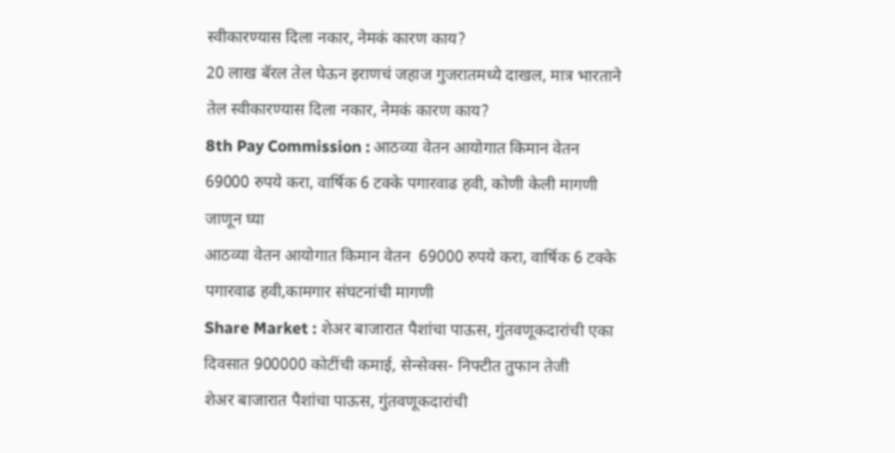स्वीकारण्यास दिला नकार, नेमकं कारण काय?
20 लाख बॅरल तेल घेऊन इराणचं जहाज गुजरातमध्ये दाखल, मात्र भारताने तेल स्वीकारण्यास दिला नकार, नेमकं कारण काय?
8th Pay Commission : आठव्या वेतन आयोगात किमान वेतन  69000 रुपये करा, वार्षिक 6 टक्के पगारवाढ हवी, कोणी केली मागणी जाणून घ्या
आठव्या वेतन आयोगात किमान वेतन  69000 रुपये करा, वार्षिक 6 टक्के पगारवाढ हवी,कामगार संघटनांची मागणी
Share Market : शेअर बाजारात पैशांचा पाऊस, गुंतवणूकदारांची एका दिवसात 900000 कोटींची कमाई, सेन्सेक्स- निफ्टीत तुफान तेजी
शेअर बाजारात पैशांचा पाऊस, गुंतवणूकदारांची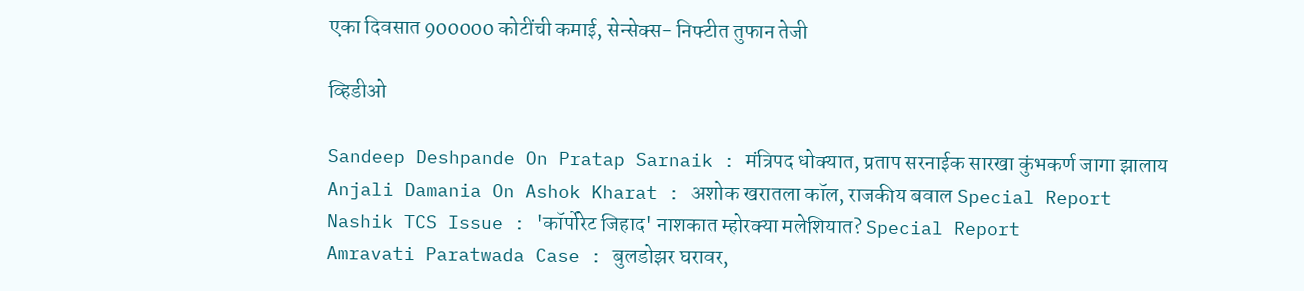एका दिवसात 900000 कोटींची कमाई, सेन्सेक्स- निफ्टीत तुफान तेजी

व्हिडीओ

Sandeep Deshpande On Pratap Sarnaik : मंत्रिपद धोक्यात, प्रताप सरनाईक सारखा कुंभकर्ण जागा झालाय
Anjali Damania On Ashok Kharat : अशोक खरातला कॉल, राजकीय बवाल Special Report
Nashik TCS Issue : 'कॉर्पोरेट जिहाद' नाशकात म्होरक्या मलेशियात? Special Report
Amravati Paratwada Case : बुलडोझर घरावर,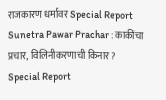राजकारण धर्मावर Special Report
Sunetra Pawar Prachar : काकींचा प्रचार, विलिनीकरणाची किनार? Special Report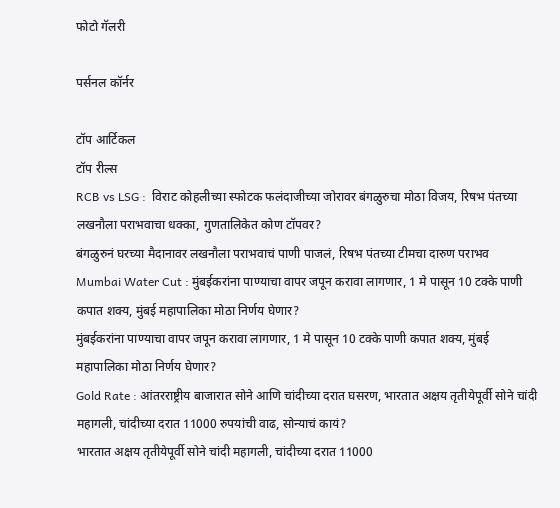फोटो गॅलरी

पर्सनल कॉर्नर

टॉप आर्टिकल
टॉप रील्स
RCB vs LSG :  विराट कोहलीच्या स्फोटक फलंदाजीच्या जोरावर बंगळुरुचा मोठा विजय, रिषभ पंतच्या लखनौला पराभवाचा धक्का, गुणतालिकेत कोण टॉपवर?
बंगळुरुनं घरच्या मैदानावर लखनौला पराभवाचं पाणी पाजलं, रिषभ पंतच्या टीमचा दारुण पराभव
Mumbai Water Cut : मुंबईकरांना पाण्याचा वापर जपून करावा लागणार, 1 मे पासून 10 टक्के पाणी कपात शक्य, मुंबई महापालिका मोठा निर्णय घेणार?
मुंबईकरांना पाण्याचा वापर जपून करावा लागणार, 1 मे पासून 10 टक्के पाणी कपात शक्य, मुंबई महापालिका मोठा निर्णय घेणार?
Gold Rate : आंतरराष्ट्रीय बाजारात सोने आणि चांदीच्या दरात घसरण, भारतात अक्षय तृतीयेपूर्वी सोने चांदी महागली, चांदीच्या दरात 11000 रुपयांची वाढ, सोन्याचं कायं?
भारतात अक्षय तृतीयेपूर्वी सोने चांदी महागली, चांदीच्या दरात 11000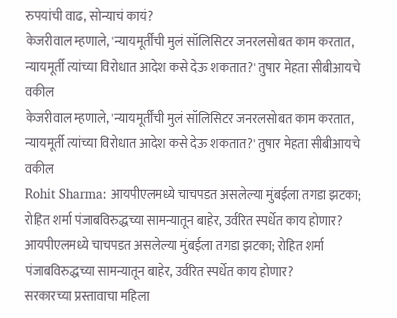रुपयांची वाढ, सोन्याचं कायं?
केजरीवाल म्हणाले, 'न्यायमूर्तींची मुलं सॉलिसिटर जनरलसोबत काम करतात, न्यायमूर्ती त्यांच्या विरोधात आदेश कसे देऊ शकतात?' तुषार मेहता सीबीआयचे वकील
केजरीवाल म्हणाले, 'न्यायमूर्तींची मुलं सॉलिसिटर जनरलसोबत काम करतात, न्यायमूर्ती त्यांच्या विरोधात आदेश कसे देऊ शकतात?' तुषार मेहता सीबीआयचे वकील
Rohit Sharma: आयपीएलमध्ये चाचपडत असलेल्या मुंबईला तगडा झटका; रोहित शर्मा पंजाबविरुद्धच्या सामन्यातून बाहेर, उर्वरित स्पर्धेत काय होणार?
आयपीएलमध्ये चाचपडत असलेल्या मुंबईला तगडा झटका; रोहित शर्मा पंजाबविरुद्धच्या सामन्यातून बाहेर, उर्वरित स्पर्धेत काय होणार?
सरकारच्या प्रस्तावाचा महिला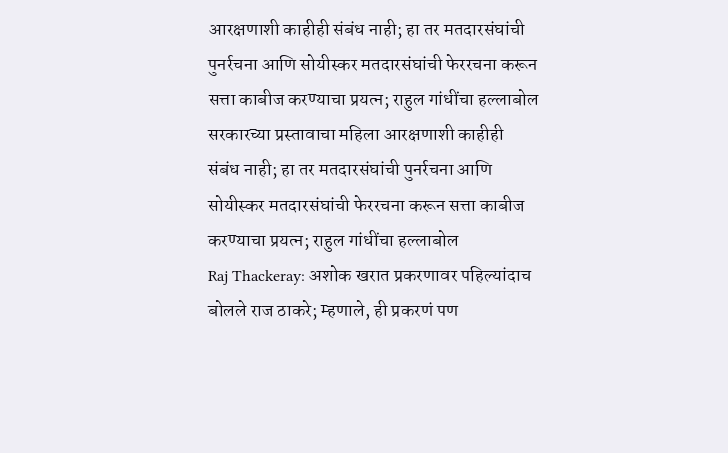आरक्षणाशी काहीही संबंध नाही; हा तर मतदारसंघांची पुनर्रचना आणि सोयीस्कर मतदारसंघांची फेररचना करून सत्ता काबीज करण्याचा प्रयत्न; राहुल गांधींचा हल्लाबोल
सरकारच्या प्रस्तावाचा महिला आरक्षणाशी काहीही संबंध नाही; हा तर मतदारसंघांची पुनर्रचना आणि सोयीस्कर मतदारसंघांची फेररचना करून सत्ता काबीज करण्याचा प्रयत्न; राहुल गांधींचा हल्लाबोल
Raj Thackeray: अशोक खरात प्रकरणावर पहिल्यांदाच बोलले राज ठाकरे; म्हणाले, ही प्रकरणं पण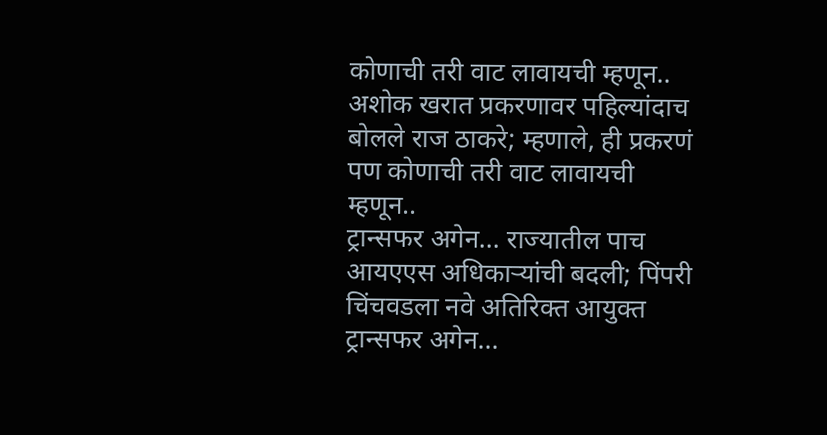कोणाची तरी वाट लावायची म्हणून..
अशोक खरात प्रकरणावर पहिल्यांदाच बोलले राज ठाकरे; म्हणाले, ही प्रकरणं पण कोणाची तरी वाट लावायची म्हणून..
ट्रान्सफर अगेन... राज्यातील पाच आयएएस अधिकाऱ्यांची बदली; पिंपरी चिंचवडला नवे अतिरिक्त आयुक्त
ट्रान्सफर अगेन...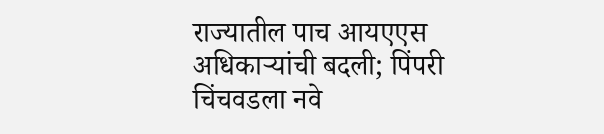राज्यातील पाच आयएएस अधिकाऱ्यांची बदली; पिंपरी चिंचवडला नवे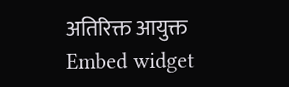अतिरिक्त आयुक्त
Embed widget